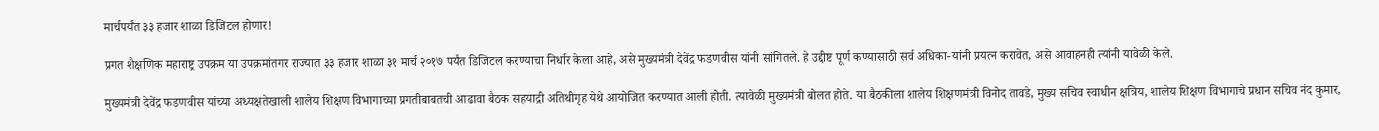मार्चपर्यंत ३३ हजार शाळा डिजिटल होणार!

प्रगत शैक्षणिक महाराष्ट्र उपक्रम या उपक्रमांतगर राज्यात ३३ हजार शाळा ३१ मार्च २०१७ पर्यंत डिजिटल करण्याचा निर्धार केला आहे, असे मुख्यमंत्री देवेंद्र फडणवीस यांनी सांगितले. हे उद्दीष्ट पूर्ण कण्यासाठी सर्व अधिका-यांनी प्रयत्न करावेत, असे आवाहनही त्यांनी यावेळी केले.

मुख्यमंत्री देवेंद्र फडणवीस यांच्या अध्यक्षतेखाली शालेय शिक्षण विभागाच्या प्रगतीबाबतची आढावा बैठक सहयाद्री अतिथीगृह येथे आयोजित करण्यात आली होती. त्यावेळी मुख्यमंत्री बोलत होते. या बैठकीला शालेय शिक्षणमंत्री विनोद तावडे, मुख्य सचिव स्वाधीन क्षत्रिय, शालेय शिक्षण विभागाचे प्रधान सचिव नंद कुमार,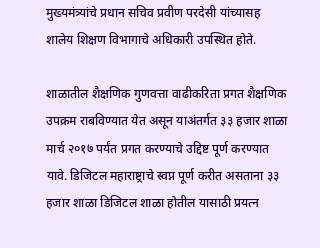मुख्यमंत्र्यांचे प्रधान सचिव प्रवीण परदेसी यांच्यासह शालेय शिक्षण विभागाचे अधिकारी उपस्थित होते.

शाळातील शैक्षणिक गुणवत्ता वाढीकरिता प्रगत शैक्षणिक उपक्रम राबविण्यात येत असून याअंतर्गत ३३ हजार शाळा मार्च २०१७ पर्यंत प्रगत करण्याचे उद्दिष्ट पूर्ण करण्यात यावे. डिजिटल महाराष्ट्राचे स्वप्न पूर्ण करीत असताना ३३ हजार शाळा डिजिटल शाळा होतील यासाठी प्रयत्न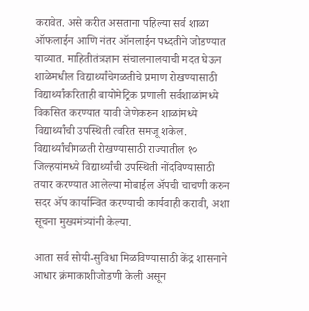करावेत. असे करीत असताना पहिल्या सर्व शाळा ऑफलाईन आणि नंतर ऑनलाईन पध्दतीने जोडण्यात याव्यात. माहितीतंत्रज्ञान संचालनालयाची मदत घेऊन शाळेमधील विद्यार्थ्यांचेगळतीचे प्रमाण रोखण्यासाठी विद्यार्थ्यांकरिताही बायोमेट्रिक प्रणाली सर्वशाळांमध्ये विकसित करण्यात यावी जेणेकरुन शाळांमध्ये विद्यार्थ्यांची उपस्थिती त्वरित समजू शकेल. विद्यार्थ्यांचीगळती रोखण्यासाठी राज्यातील १० जिल्हयांमध्ये विद्यार्थ्यांची उपस्थिती नोंदविण्यासाठी तयार करण्यात आलेल्या मोबाईल अ‍ॅपची चाचणी करुन सदर अ‍ॅप कार्यान्वित करण्याची कार्यवाही करावी, अशा सूचना मुख्यमंत्र्यांनी केल्या.

आता सर्व सोयी-सुविधा मिळविण्यासाठी केंद्र शासनाने आधार क्रंमाकाशीजोडणी केली असून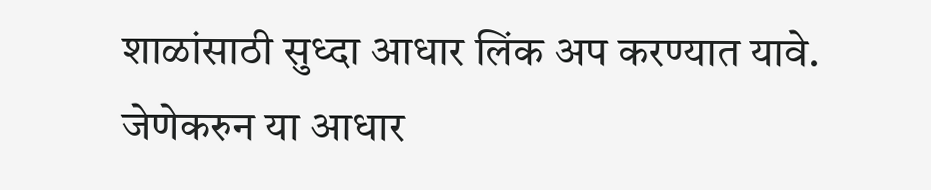शाळांसाठी सुध्दा आधार लिंक अप करण्यात यावे. जेणेकरुन या आधार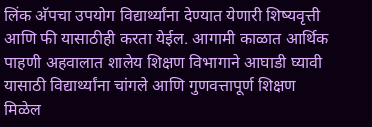लिंक अ‍ॅपचा उपयोग विद्यार्थ्यांना देण्यात येणारी शिष्यवृत्ती आणि फी यासाठीही करता येईल. आगामी काळात आर्थिक पाहणी अहवालात शालेय शिक्षण विभागाने आघाडी घ्यावी यासाठी विद्यार्थ्यांना चांगले आणि गुणवत्तापूर्ण शिक्षण मिळेल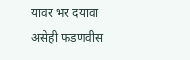यावर भर दयावा असेही फडणवीस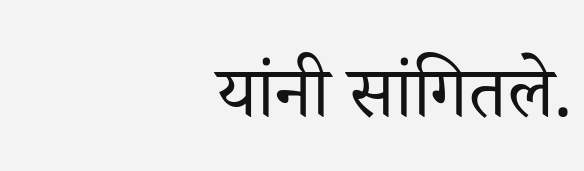यांनी सांगितले.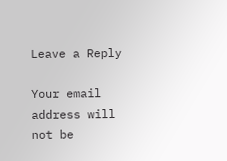Leave a Reply

Your email address will not be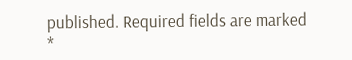published. Required fields are marked *